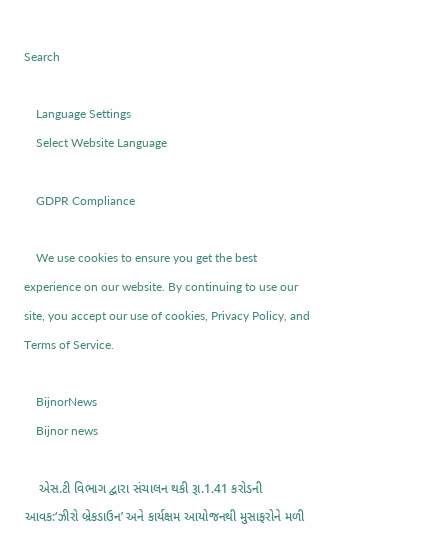Search

    Language Settings
    Select Website Language

    GDPR Compliance

    We use cookies to ensure you get the best experience on our website. By continuing to use our site, you accept our use of cookies, Privacy Policy, and Terms of Service.

    BijnorNews
    Bijnor news

    એસ.ટી વિભાગ દ્વારા સંચાલન થકી રૂા.1.41 કરોડની આવક:‘ઝીરો બ્રેકડાઉન’ અને કાર્યક્ષમ આયોજનથી મુસાફરોને મળી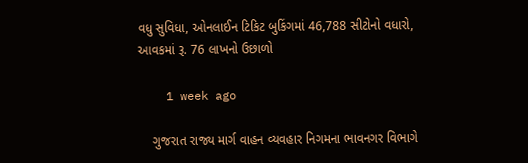વધુ સુવિધા, ઓનલાઈન ટિકિટ બુકિંગમાં 46,788 સીટોનો વધારો, આવકમાં રૂ. 76 લાખનો ઉછાળો

    1 week ago

    ગુજરાત રાજ્ય માર્ગ વાહન વ્યવહાર નિગમના ભાવનગર વિભાગે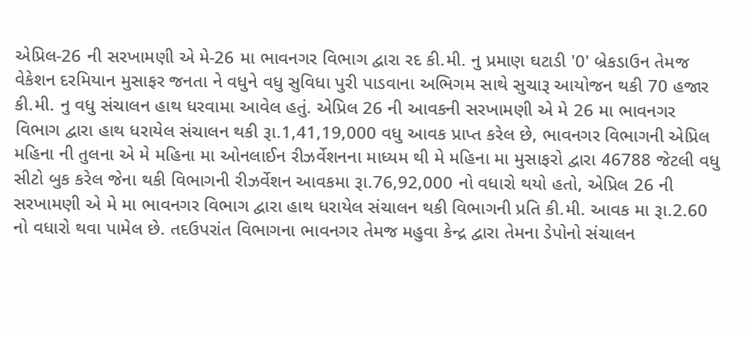એપ્રિલ-26 ની સરખામણી એ મે-26 મા ભાવનગર વિભાગ દ્વારા રદ કી.મી. નુ પ્રમાણ ઘટાડી '0' બ્રેકડાઉન તેમજ વેકેશન દરમિયાન મુસાફર જનતા ને વધુને વધુ સુવિધા પુરી પાડવાના અભિગમ સાથે સુચારૂ આયોજન થકી 70 હજાર કી.મી. નુ વધુ સંચાલન હાથ ધરવામા આવેલ હતું. એપ્રિલ 26 ની આવકની સરખામણી એ મે 26 મા ભાવનગર વિભાગ દ્વારા હાથ ધરાયેલ સંચાલન થકી રૂા.1,41,19,000 વધુ આવક પ્રાપ્ત કરેલ છે, ભાવનગર વિભાગની એપ્રિલ મહિના ની તુલના એ મે મહિના મા ઓનલાઈન રીઝર્વેશનના માધ્યમ થી મે મહિના મા મુસાફરો દ્વારા 46788 જેટલી વધુ સીટો બુક કરેલ જેના થકી વિભાગની રીઝર્વેશન આવકમા રૂા.76,92,000 નો વધારો થયો હતો, એપ્રિલ 26 ની સરખામણી એ મે મા ભાવનગર વિભાગ દ્વારા હાથ ધરાયેલ સંચાલન થકી વિભાગની પ્રતિ કી.મી. આવક મા રૂા.2.60 નો વધારો થવા પામેલ છે. તદઉપરાંત વિભાગના ભાવનગર તેમજ મહુવા કેન્દ્ર દ્વારા તેમના ડેપોનો સંચાલન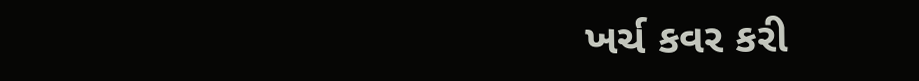ખર્ચ કવર કરી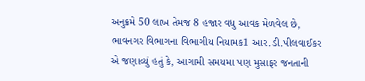અનુક્રમે 50 લાખ તેમજ 8 હજાર વધુ આવક મેળવેલ છે, ભાવનગર વિભાગના વિભાગીય નિયામક1 આર.ડી.પીલવાઈકર એ જણાવ્યું હતું કે, આગામી સમયમા પણ મુસાફર જનતાની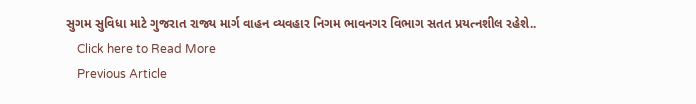સુગમ સુવિધા માટે ગુજરાત રાજ્ય માર્ગ વાહન વ્યવહાર નિગમ ભાવનગર વિભાગ સતત પ્રયત્નશીલ રહેશે..
    Click here to Read More
    Previous Article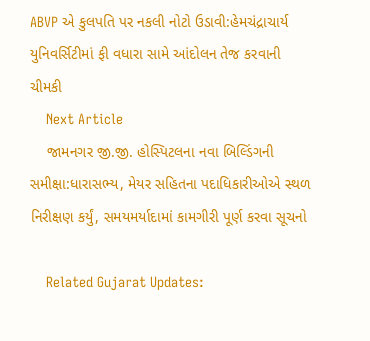ABVP એ કુલપતિ પર નકલી નોટો ઉડાવી:હેમચંદ્રાચાર્ય યુનિવર્સિટીમાં ફી વધારા સામે આંદોલન તેજ કરવાની ચીમકી
    Next Article
    જામનગર જી.જી. હોસ્પિટલના નવા બિલ્ડિંગની સમીક્ષા:ધારાસભ્ય, મેયર સહિતના પદાધિકારીઓએ સ્થળ નિરીક્ષણ કર્યું, સમયમર્યાદામાં કામગીરી પૂર્ણ કરવા સૂચનો

    Related Gujarat Updates: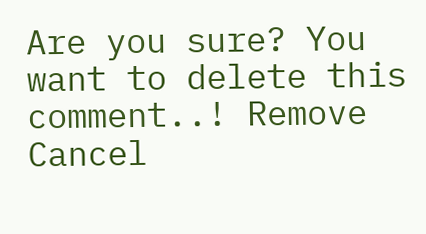Are you sure? You want to delete this comment..! Remove Cancel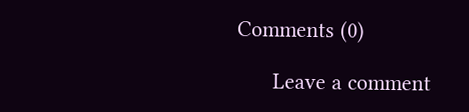Comments (0)

      Leave a comment